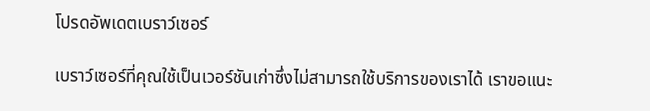โปรดอัพเดตเบราว์เซอร์

เบราว์เซอร์ที่คุณใช้เป็นเวอร์ชันเก่าซึ่งไม่สามารถใช้บริการของเราได้ เราขอแนะ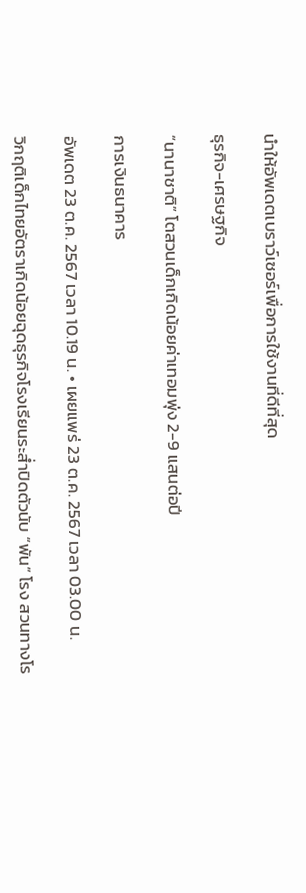นำให้อัพเดตเบราว์เซอร์เพื่อการใช้งานที่ดีที่สุด

ธุรกิจ-เศรษฐกิจ

“นานาชาติ” โตสวนเด็กเกิดน้อยค่าเทอมพุ่ง 2-9 แสนต่อปี

การเงินธนาคาร

อัพเดต 23 ต.ค. 2567 เวลา 10.19 น. • เผยแพร่ 23 ต.ค. 2567 เวลา 03.00 น.

วิกฤติเด็กไทยอัตราเกิดน้อยฉุดธุรกิจโรงเรียนระส่ำปิดตัวนับ “พัน” โรง สวนทางโร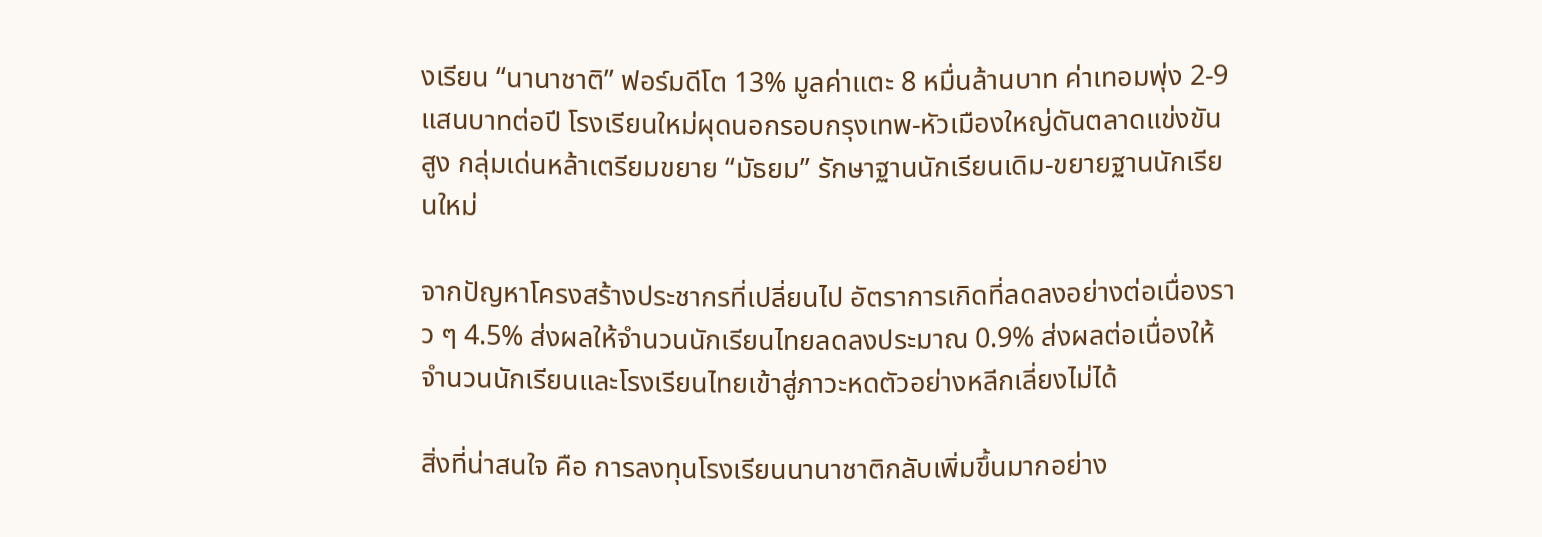งเรียน “นานาชาติ” ฟอร์มดีโต 13% มูลค่าแตะ 8 หมื่นล้านบาท ค่าเทอมพุ่ง 2-9 แสนบาทต่อปี โรงเรียนใหม่ผุดนอกรอบกรุงเทพ-หัวเมืองใหญ่ดันตลาดแข่งขันสูง กลุ่มเด่นหล้าเตรียมขยาย “มัธยม” รักษาฐานนักเรียนเดิม-ขยายฐานนักเรียนใหม่

จากปัญหาโครงสร้างประชากรที่เปลี่ยนไป อัตราการเกิดที่ลดลงอย่างต่อเนื่องราว ๆ 4.5% ส่งผลให้จำนวนนักเรียนไทยลดลงประมาณ 0.9% ส่งผลต่อเนื่องให้จำนวนนักเรียนและโรงเรียนไทยเข้าสู่ภาวะหดตัวอย่างหลีกเลี่ยงไม่ได้

สิ่งที่น่าสนใจ คือ การลงทุนโรงเรียนนานาชาติกลับเพิ่มขึ้นมากอย่าง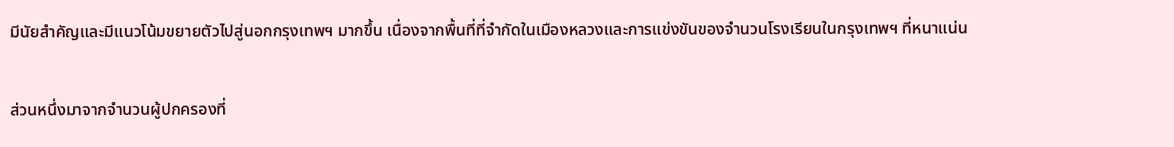มีนัยสำคัญและมีแนวโน้มขยายตัวไปสู่นอกกรุงเทพฯ มากขึ้น เนื่องจากพื้นที่ที่จำกัดในเมืองหลวงและการแข่งขันของจำนวนโรงเรียนในกรุงเทพฯ ที่หนาแน่น

ส่วนหนึ่งมาจากจำนวนผู้ปกครองที่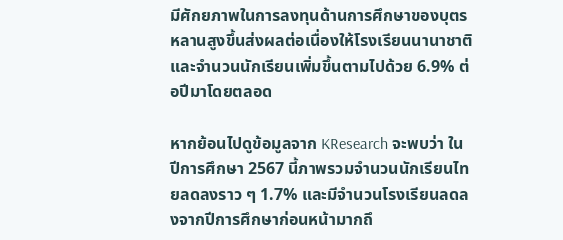มีศักยภาพในการลงทุนด้านการศึกษาของบุตรหลานสูงขึ้นส่งผลต่อเนื่องให้โรงเรียนนานาชาติและจำนวนนักเรียนเพิ่มขึ้นตามไปด้วย 6.9% ต่อปีมาโดยตลอด

หากย้อนไปดูข้อมูลจาก KResearch จะพบว่า ในปีการศึกษา 2567 นี้ภาพรวมจำนวนนักเรียนไทยลดลงราว ๆ 1.7% และมีจำนวนโรงเรียนลดลงจากปีการศึกษาก่อนหน้ามากถึ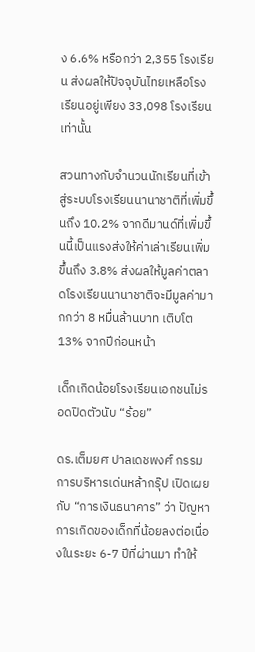ง 6.6% หรือกว่า 2,355 โรงเรียน ส่งผลให้ปัจจุบันไทยเหลือโรงเรียนอยู่เพียง 33,098 โรงเรียนเท่านั้น

สวนทางกับจำนวนนักเรียนที่เข้าสู่ระบบโรงเรียนนานาชาติที่เพิ่มขึ้นถึง 10.2% จากดีมานด์ที่เพิ่มขึ้นนี้เป็นแรงส่งให้ค่าเล่าเรียนเพิ่มขึ้นถึง 3.8% ส่งผลให้มูลค่าตลาดโรงเรียนนานาชาติจะมีมูลค่ามากกว่า 8 หมื่นล้านบาท เติบโต 13% จากปีก่อนหน้า

เด็กเกิดน้อยโรงเรียนเอกชนไม่รอดปิดตัวนับ “ร้อย”

ดร.เต็มยศ ปาลเดชพงศ์ กรรมการบริหารเด่นหล้ากรุ๊ป เปิดเผยกับ “การเงินธนาคาร” ว่า ปัญหาการเกิดของเด็กที่น้อยลงต่อเนื่องในระยะ 6-7 ปีที่ผ่านมา ทำให้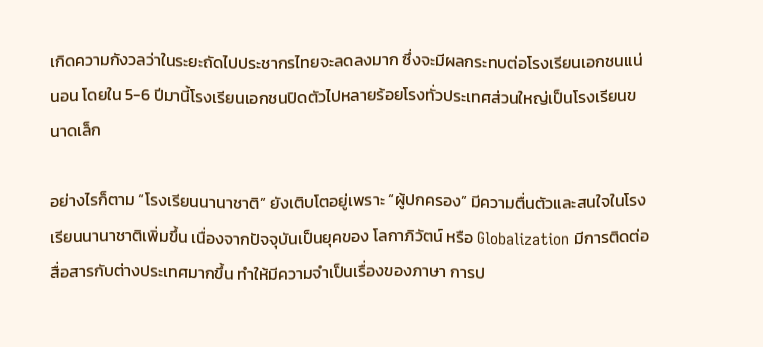เกิดความกังวลว่าในระยะถัดไปประชากรไทยจะลดลงมาก ซึ่งจะมีผลกระทบต่อโรงเรียนเอกชนแน่นอน โดยใน 5-6 ปีมานี้โรงเรียนเอกชนปิดตัวไปหลายร้อยโรงทั่วประเทศส่วนใหญ่เป็นโรงเรียนขนาดเล็ก

อย่างไรก็ตาม “โรงเรียนนานาชาติ” ยังเติบโตอยู่เพราะ “ผู้ปกครอง” มีความตื่นตัวและสนใจในโรงเรียนนานาชาติเพิ่มขึ้น เนื่องจากปัจจุบันเป็นยุคของ โลกาภิวัตน์ หรือ Globalization มีการติดต่อสื่อสารกับต่างประเทศมากขึ้น ทำให้มีความจำเป็นเรื่องของภาษา การป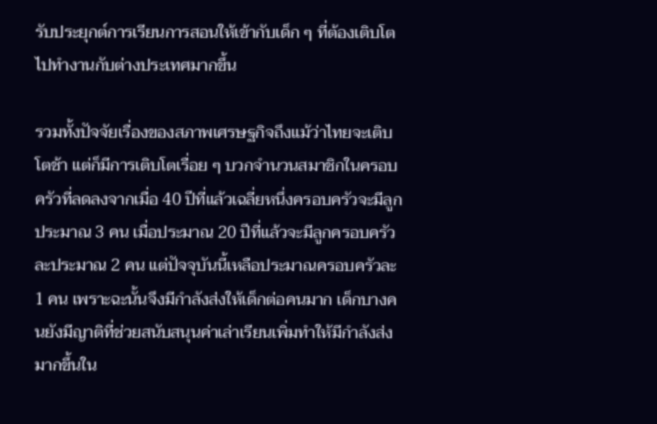รับประยุกต์การเรียนการสอนให้เข้ากับเด็ก ๆ ที่ต้องเติบโตไปทำงานกับต่างประเทศมากขึ้น

รวมทั้งปัจจัยเรื่องของสภาพเศรษฐกิจถึงแม้ว่าไทยจะเติบโตช้า แต่ก็มีการเติบโตเรื่อย ๆ บวกจำนวนสมาชิกในครอบครัวที่ลดลงจากเมื่อ 40 ปีที่แล้วเฉลี่ยหนึ่งครอบครัวจะมีลูกประมาณ 3 คน เมื่อประมาณ 20 ปีที่แล้วจะมีลูกครอบครัวละประมาณ 2 คน แต่ปัจจุบันนี้เหลือประมาณครอบครัวละ 1 คน เพราะฉะนั้นจึงมีกำลังส่งให้เด็กต่อคนมาก เด็กบางคนยังมีญาติที่ช่วยสนับสนุนค่าเล่าเรียนเพิ่มทำให้มีกำลังส่งมากขึ้นใน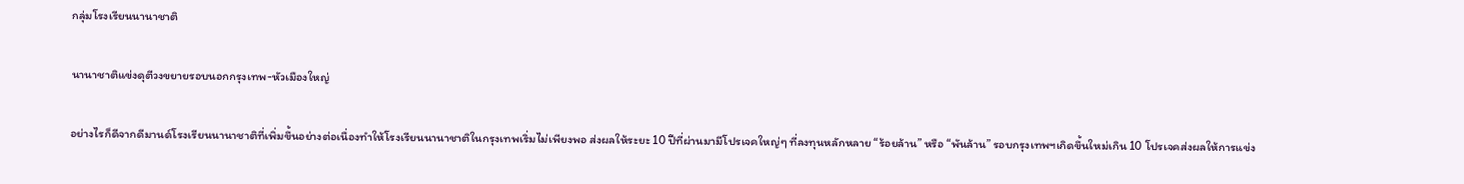กลุ่มโรงเรียนนานาชาติ

นานาชาติแข่งดุตีวงขยายรอบนอกกรุงเทพ-หัวเมืองใหญ่

อย่างไรก็ดีจากดีมานด์โรงเรียนนานาชาติที่เพิ่มขึ้นอย่างต่อเนื่องทำให้โรงเรียนนานาชาติในกรุงเทพเริ่มไม่เพียงพอ ส่งผลให้ระยะ 10 ปีที่ผ่านมามีโปรเจคใหญ่ๆ ที่ลงทุนหลักหลาย “ร้อยล้าน” หรือ “พันล้าน” รอบกรุงเทพฯเกิดขึ้นใหม่เกิน 10 โปรเจคส่งผลให้การแข่ง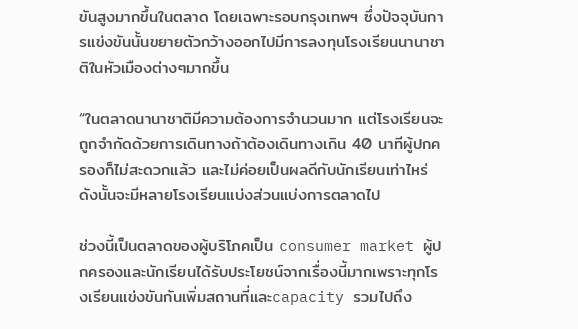ขันสูงมากขึ้นในตลาด โดยเฉพาะรอบกรุงเทพฯ ซึ่งปัจจุบันการแข่งขันนั้นขยายตัวกว้างออกไปมีการลงทุนโรงเรียนนานาชาติในหัวเมืองต่างๆมากขึ้น

“ในตลาดนานาชาติมีความต้องการจำนวนมาก แต่โรงเรียนจะถูกจำกัดด้วยการเดินทางถ้าต้องเดินทางเกิน 40 นาทีผู้ปกครองก็ไม่สะดวกแล้ว และไม่ค่อยเป็นผลดีกับนักเรียนเท่าไหร่ ดังนั้นจะมีหลายโรงเรียนแบ่งส่วนแบ่งการตลาดไป

ช่วงนี้เป็นตลาดของผู้บริโภคเป็น consumer market ผู้ปกครองและนักเรียนได้รับประโยชน์จากเรื่องนี้มากเพราะทุกโรงเรียนแข่งขันกันเพิ่มสถานที่และcapacity รวมไปถึง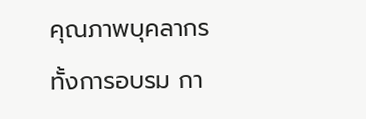คุณภาพบุคลากรทั้งการอบรม กา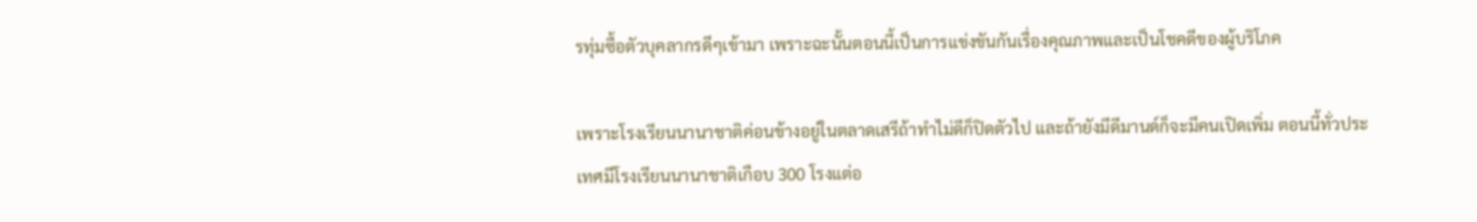รทุ่มซื้อตัวบุคลากรดีๆเข้ามา เพราะฉะนั้นตอนนี้เป็นการแข่งขันกันเรื่องคุณภาพและเป็นโชคดีของผู้บริโภค

เพราะโรงเรียนนานาชาติค่อนข้างอยู่ในตลาดเสรีถ้าทำไม่ดีก็ปิดตัวไป และถ้ายังมีดีมานด์ก็จะมีคนเปิดเพิ่ม ตอนนี้ทั่วประเทศมีโรงเรียนนานาชาติเกือบ 300 โรงแต่อ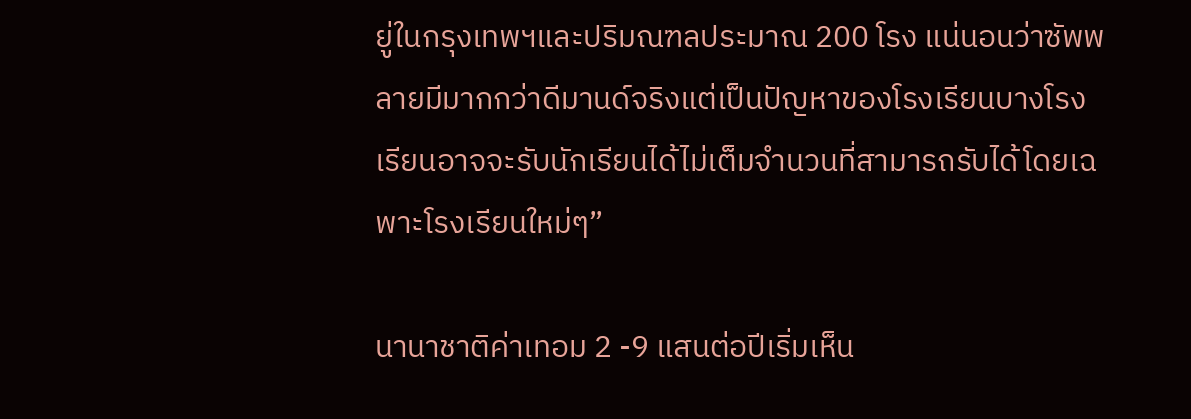ยู่ในกรุงเทพฯและปริมณฑลประมาณ 200 โรง แน่นอนว่าซัพพลายมีมากกว่าดีมานด์จริงแต่เป็นปัญหาของโรงเรียนบางโรงเรียนอาจจะรับนักเรียนได้ไม่เต็มจำนวนที่สามารถรับได้โดยเฉพาะโรงเรียนใหม่ๆ”

นานาชาติค่าเทอม 2 -9 แสนต่อปีเริ่มเห็น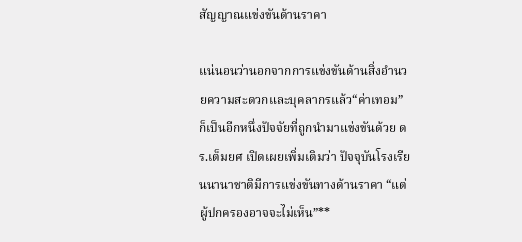สัญญาณแข่งขันด้านราคา

แน่นอนว่านอกจากการแข่งขันด้านสิ่งอำนวยความสะดวกและบุคลากรแล้ว“ค่าเทอม” ก็เป็นอีกหนึ่งปัจจัยที่ถูกนำมาแข่งขันด้วย ดร.เต็มยศ เปิดเผยเพิ่มเติมว่า ปัจจุบันโรงเรียนนานาชาติมีการแข่งขันทางด้านราคา “แต่ผู้ปกครองอาจจะไม่เห็น”**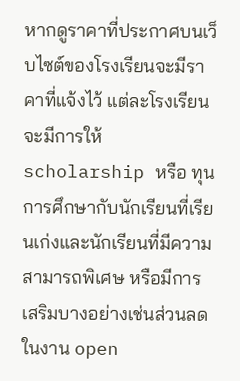หากดูราคาที่ประกาศบนเว็บไซต์ของโรงเรียนจะมีราคาที่แจ้งไว้ แต่ละโรงเรียนจะมีการให้ scholarship หรือ ทุนการศึกษากับนักเรียนที่เรียนเก่งและนักเรียนที่มีความสามารถพิเศษ หรือมีการเสริมบางอย่างเช่นส่วนลดในงาน open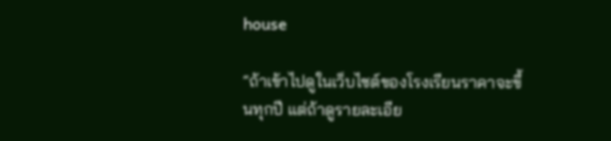house

“ถ้าเข้าไปดูในเว็บไซต์ของโรงเรียนราคาจะขึ้นทุกปี แต่ถ้าดูรายละเอีย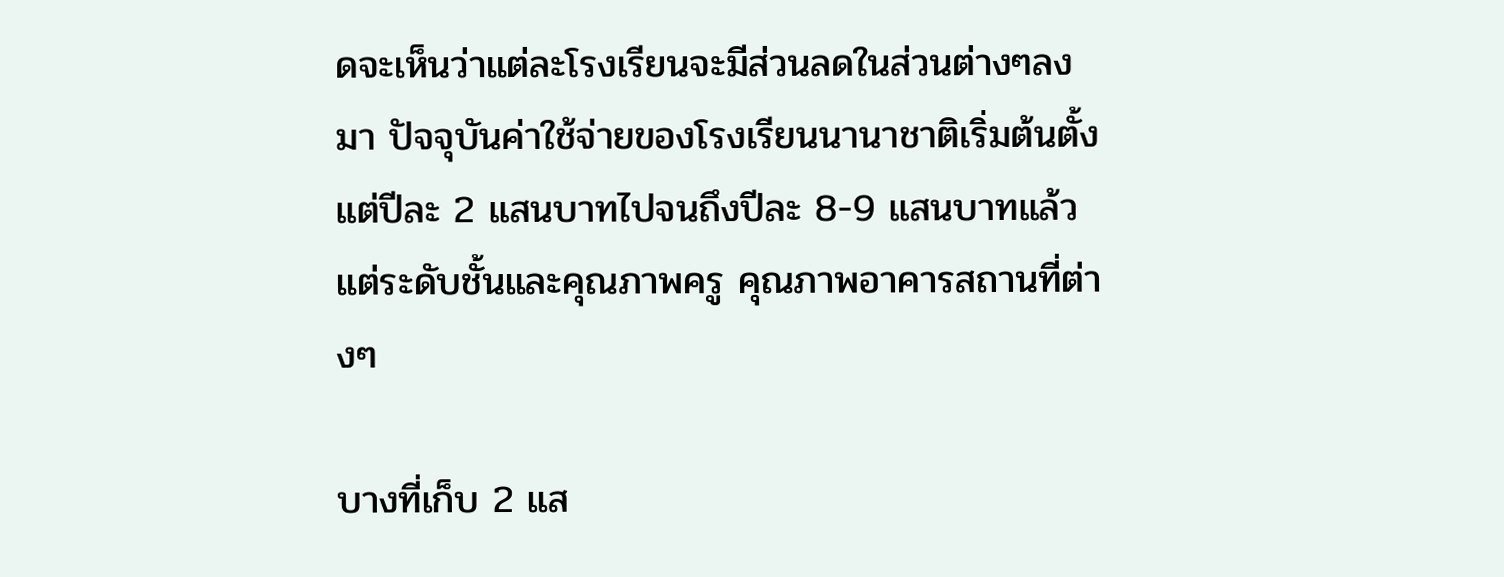ดจะเห็นว่าแต่ละโรงเรียนจะมีส่วนลดในส่วนต่างๆลงมา ปัจจุบันค่าใช้จ่ายของโรงเรียนนานาชาติเริ่มต้นตั้งแต่ปีละ 2 แสนบาทไปจนถึงปีละ 8-9 แสนบาทแล้วแต่ระดับชั้นและคุณภาพครู คุณภาพอาคารสถานที่ต่างๆ

บางที่เก็บ 2 แส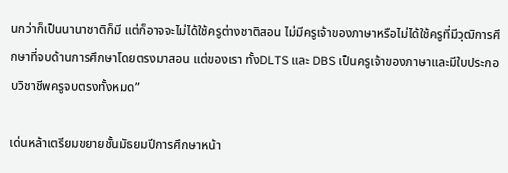นกว่าก็เป็นนานาชาติก็มี แต่ก็อาจจะไม่ได้ใช้ครูต่างชาติสอน ไม่มีครูเจ้าของภาษาหรือไม่ได้ใช้ครูที่มีวุฒิการศึกษาที่จบด้านการศึกษาโดยตรงมาสอน แต่ของเรา ทั้งDLTS และ DBS เป็นครูเจ้าของภาษาและมีใบประกอบวิชาชีพครูจบตรงทั้งหมด”

เด่นหล้าเตรียมขยายชั้นมัธยมปีการศึกษาหน้า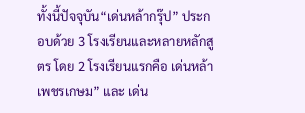ทั้งนี้ปัจจุบัน“เด่นหล้ากรุ๊ป” ประกอบด้วย 3 โรงเรียนและหลายหลักสูตร โดย 2 โรงเรียนแรกคือ เด่นหล้าเพชรเกษม” และ เด่น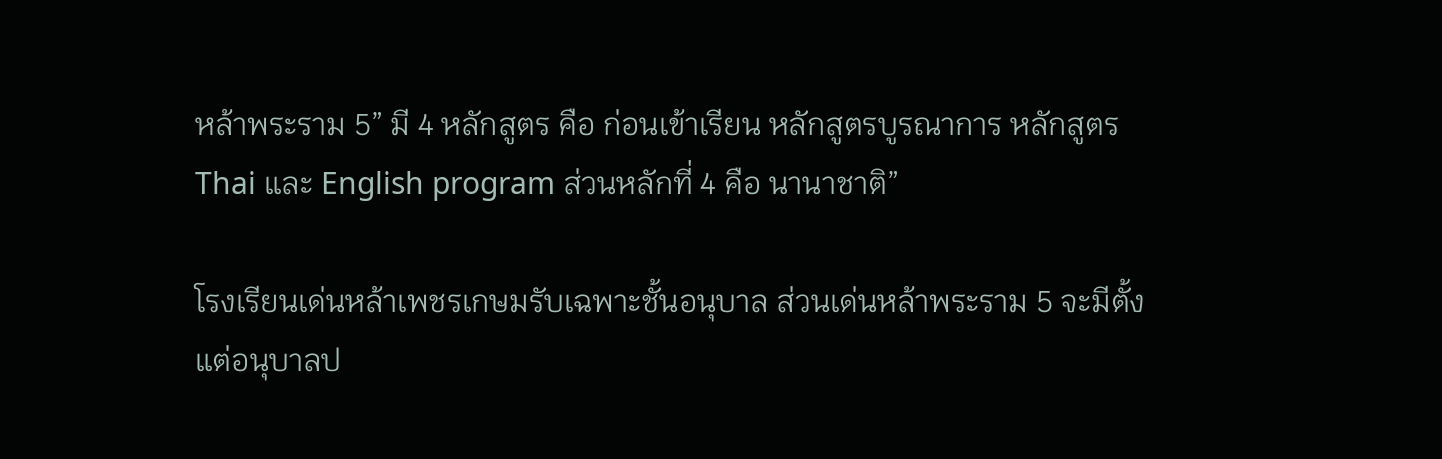หล้าพระราม 5” มี 4 หลักสูตร คือ ก่อนเข้าเรียน หลักสูตรบูรณาการ หลักสูตร Thai และ English program ส่วนหลักที่ 4 คือ นานาชาติ”

โรงเรียนเด่นหล้าเพชรเกษมรับเฉพาะชั้นอนุบาล ส่วนเด่นหล้าพระราม 5 จะมีตั้งแต่อนุบาลป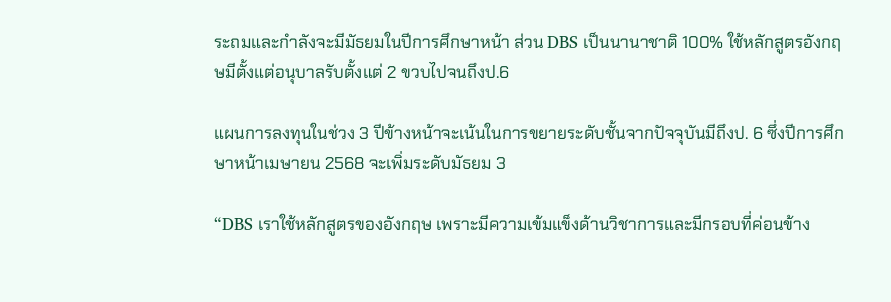ระถมและกำลังจะมีมัธยมในปีการศึกษาหน้า ส่วน DBS เป็นนานาชาติ 100% ใช้หลักสูตรอังกฤษมีตั้งแต่อนุบาลรับตั้งแต่ 2 ขวบไปจนถึงป.6

แผนการลงทุนในช่วง 3 ปีข้างหน้าจะเน้นในการขยายระดับชั้นจากปัจจุบันมีถึงป. 6 ซึ่งปีการศึกษาหน้าเมษายน 2568 จะเพิ่มระดับมัธยม 3

“DBS เราใช้หลักสูตรของอังกฤษ เพราะมีความเข้มแข็งด้านวิชาการและมีกรอบที่ค่อนข้าง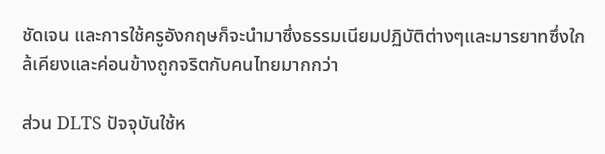ชัดเจน และการใช้ครูอังกฤษก็จะนำมาซึ่งธรรมเนียมปฏิบัติต่างๆและมารยาทซึ่งใกล้เคียงและค่อนข้างถูกจริตกับคนไทยมากกว่า

ส่วน DLTS ปัจจุบันใช้ห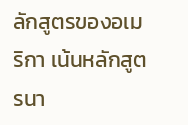ลักสูตรของอเมริกา เน้นหลักสูตรนา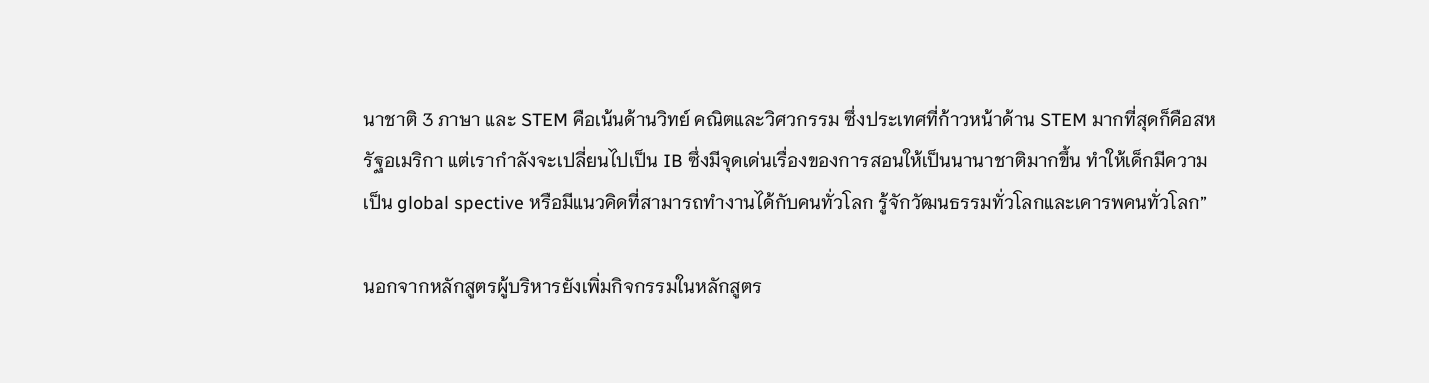นาชาติ 3 ภาษา และ STEM คือเน้นด้านวิทย์ คณิตและวิศวกรรม ซึ่งประเทศที่ก้าวหน้าด้าน STEM มากที่สุดก็คือสหรัฐอเมริกา แต่เรากำลังจะเปลี่ยนไปเป็น IB ซึ่งมีจุดเด่นเรื่องของการสอนให้เป็นนานาชาติมากขึ้น ทำให้เด็กมีความเป็น global spective หรือมีแนวคิดที่สามารถทำงานได้กับคนทั่วโลก รู้จักวัฒนธรรมทั่วโลกและเคารพคนทั่วโลก”

นอกจากหลักสูตรผู้บริหารยังเพิ่มกิจกรรมในหลักสูตร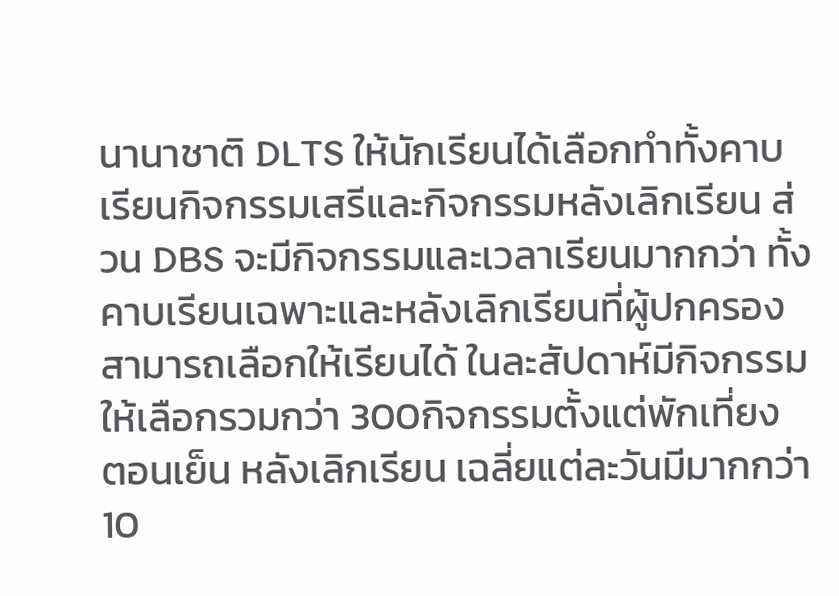นานาชาติ DLTS ให้นักเรียนได้เลือกทำทั้งคาบเรียนกิจกรรมเสรีและกิจกรรมหลังเลิกเรียน ส่วน DBS จะมีกิจกรรมและเวลาเรียนมากกว่า ทั้งคาบเรียนเฉพาะและหลังเลิกเรียนที่ผู้ปกครองสามารถเลือกให้เรียนได้ ในละสัปดาห์มีกิจกรรมให้เลือกรวมกว่า 300กิจกรรมตั้งแต่พักเที่ยง ตอนเย็น หลังเลิกเรียน เฉลี่ยแต่ละวันมีมากกว่า 10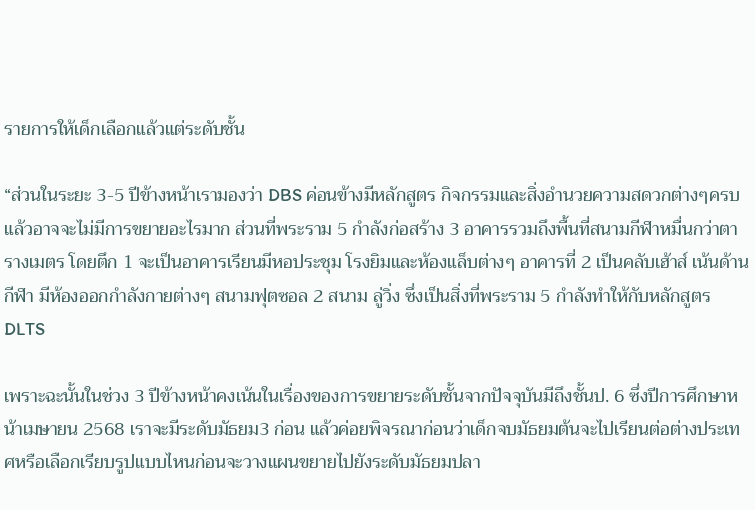รายการให้เด็กเลือกแล้วแต่ระดับชั้น

“ส่วนในระยะ 3-5 ปีข้างหน้าเรามองว่า DBS ค่อนข้างมีหลักสูตร กิจกรรมและสิ่งอำนวยความสดวกต่างๆครบแล้วอาจจะไม่มีการขยายอะไรมาก ส่วนที่พระราม 5 กำลังก่อสร้าง 3 อาคารรวมถึงพื้นที่สนามกีฬาหมื่นกว่าตารางเมตร โดยตึก 1 จะเป็นอาคารเรียนมีหอประชุม โรงยิมและห้องแล็บต่างๆ อาคารที่ 2 เป็นคลับเฮ้าส์ เน้นด้านกีฬา มีห้องออกกำลังกายต่างๆ สนามฟุตซอล 2 สนาม ลู่วิ่ง ซึ่งเป็นสิ่งที่พระราม 5 กำลังทำให้กับหลักสูตร DLTS

เพราะฉะนั้นในช่วง 3 ปีข้างหน้าคงเน้นในเรื่องของการขยายระดับชั้นจากปัจจุบันมีถึงชั้นป. 6 ซึ่งปีการศึกษาหน้าเมษายน 2568 เราจะมีระดับมัธยม3 ก่อน แล้วค่อยพิจรณาก่อนว่าเด็กจบมัธยมต้นจะไปเรียนต่อต่างประเทศหรือเลือกเรียบรูปแบบไหนก่อนจะวางแผนขยายไปยังระดับมัธยมปลา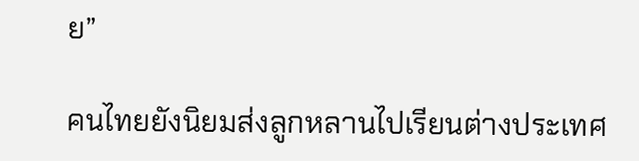ย”

คนไทยยังนิยมส่งลูกหลานไปเรียนต่างประเทศ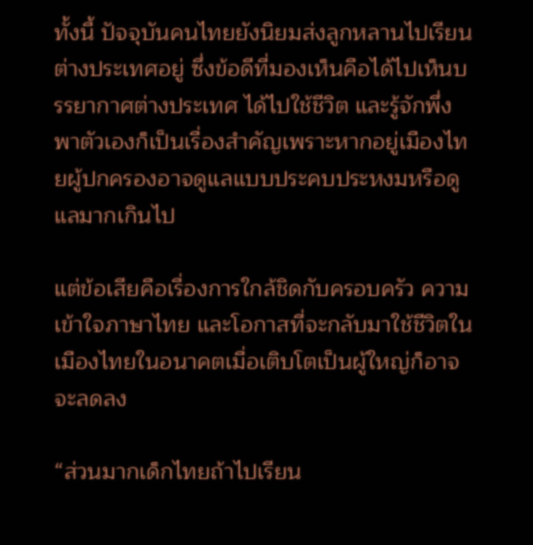ทั้งนี้ ปัจจุบันคนไทยยังนิยมส่งลูกหลานไปเรียนต่างประเทศอยู่ ซึ่งข้อดีที่มองเห็นคือได้ไปเห็นบรรยากาศต่างประเทศ ได้ไปใช้ชีวิต และรู้จักพึ่งพาตัวเองก็เป็นเรื่องสำคัญเพราะหากอยู่เมืองไทยผู้ปกครองอาจดูแลแบบประคบประหงมหรือดูแลมากเกินไป

แต่ข้อเสียคือเรื่องการใกล้ชิดกับครอบครัว ความเข้าใจภาษาไทย และโอกาสที่จะกลับมาใช้ชีวิตในเมืองไทยในอนาคตเมื่อเติบโตเป็นผู้ใหญ่ก็อาจจะลดลง

“ส่วนมากเด็กไทยถ้าไปเรียน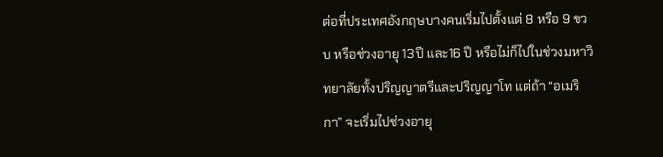ต่อที่ประเทศอังกฤษบางคนเริ่มไปตั้งแต่ 8 หรือ 9 ขวบ หรือช่วงอายุ 13ปี และ16 ปี หรือไม่ก็ไปในช่วงมหาวิทยาลัยทั้งปริญญาตรีและปริญญาโท แต่ถ้า “อเมริกา” จะเริ่มไปช่วงอายุ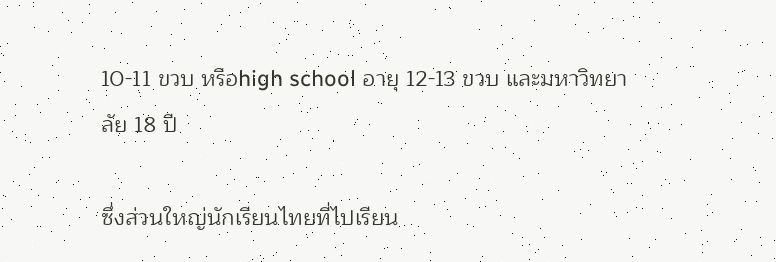10-11 ขวบ หรือhigh school อายุ 12-13 ขวบ และมหาวิทยาลัย 18 ปี

ซึ่งส่วนใหญ่นักเรียนไทยที่ไปเรียน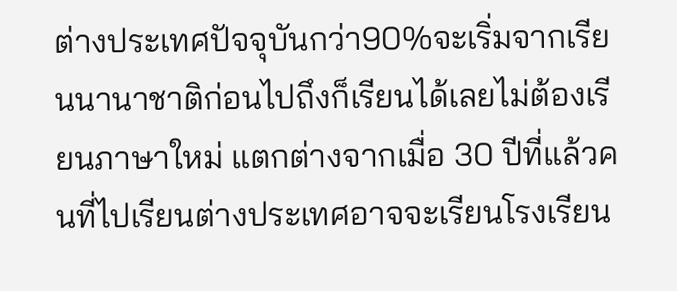ต่างประเทศปัจจุบันกว่า90%จะเริ่มจากเรียนนานาชาติก่อนไปถึงก็เรียนได้เลยไม่ต้องเรียนภาษาใหม่ แตกต่างจากเมื่อ 30 ปีที่แล้วคนที่ไปเรียนต่างประเทศอาจจะเรียนโรงเรียน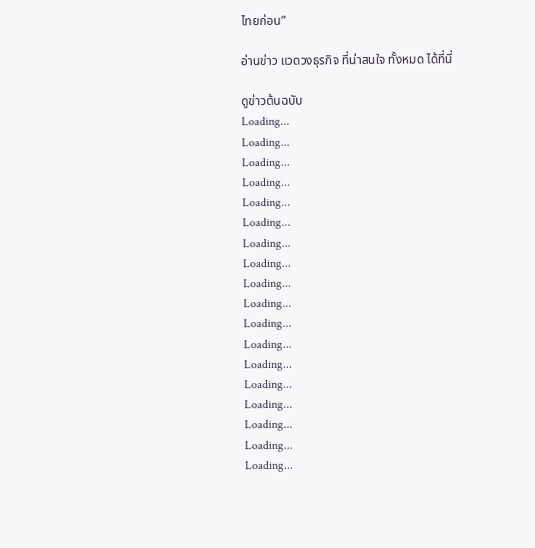ไทยก่อน”

อ่านข่าว แวดวงธุรกิจ ที่น่าสนใจ ทั้งหมด ได้ที่นี่

ดูข่าวต้นฉบับ
Loading...
Loading...
Loading...
Loading...
Loading...
Loading...
Loading...
Loading...
Loading...
Loading...
Loading...
Loading...
Loading...
Loading...
Loading...
Loading...
Loading...
Loading...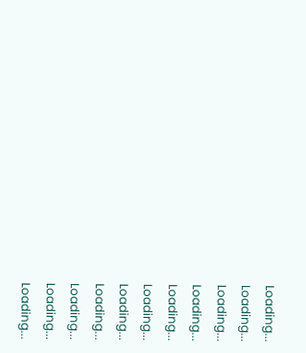Loading...
Loading...
Loading...
Loading...
Loading...
Loading...
Loading...
Loading...
Loading...
Loading...
Loading...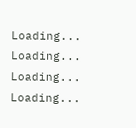Loading...
Loading...
Loading...
Loading...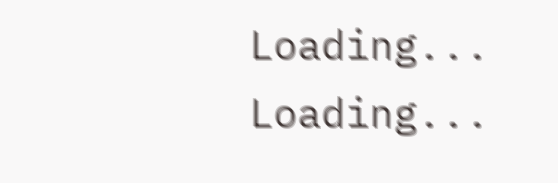Loading...
Loading...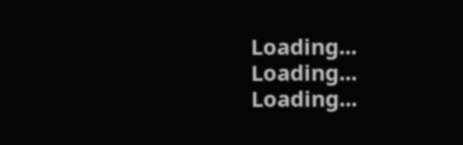Loading...
Loading...
Loading...